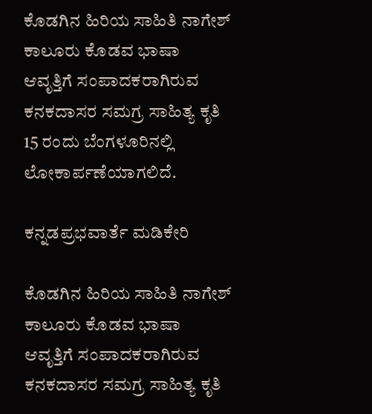ಕೊಡಗಿನ ಹಿರಿಯ ಸಾಹಿತಿ ನಾಗೇಶ್ ಕಾಲೂರು ಕೊಡವ ಭಾಷಾ ಆವೃತ್ತಿಗೆ ಸಂಪಾದಕರಾಗಿರುವ ಕನಕದಾಸರ ಸಮಗ್ರ ಸಾಹಿತ್ಯ ಕೃತಿ 15 ರಂದು ಬೆಂಗಳೂರಿನಲ್ಲಿ ಲೋಕಾರ್ಪಣೆಯಾಗಲಿದೆ.

ಕನ್ನಡಪ್ರಭವಾರ್ತೆ ಮಡಿಕೇರಿ

ಕೊಡಗಿನ ಹಿರಿಯ ಸಾಹಿತಿ ನಾಗೇಶ್ ಕಾಲೂರು ಕೊಡವ ಭಾಷಾ ಆವೃತ್ತಿಗೆ ಸಂಪಾದಕರಾಗಿರುವ ಕನಕದಾಸರ ಸಮಗ್ರ ಸಾಹಿತ್ಯ ಕೃತಿ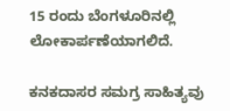15 ರಂದು ಬೆಂಗಳೂರಿನಲ್ಲಿ ಲೋಕಾರ್ಪಣೆಯಾಗಲಿದೆ.

ಕನಕದಾಸರ ಸಮಗ್ರ ಸಾಹಿತ್ಯವು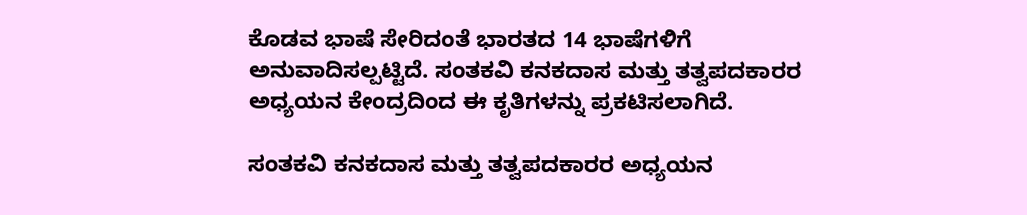ಕೊಡವ ಭಾಷೆ ಸೇರಿದಂತೆ ಭಾರತದ 14 ಭಾಷೆಗಳಿಗೆ ಅನುವಾದಿಸಲ್ಪಟ್ಟಿದೆ. ಸಂತಕವಿ ಕನಕದಾಸ ಮತ್ತು ತತ್ವಪದಕಾರರ ಅಧ್ಯಯನ ಕೇಂದ್ರದಿಂದ ಈ ಕೃತಿಗಳನ್ನು ಪ್ರಕಟಿಸಲಾಗಿದೆ.

ಸಂತಕವಿ ಕನಕದಾಸ ಮತ್ತು ತತ್ವಪದಕಾರರ ಅಧ್ಯಯನ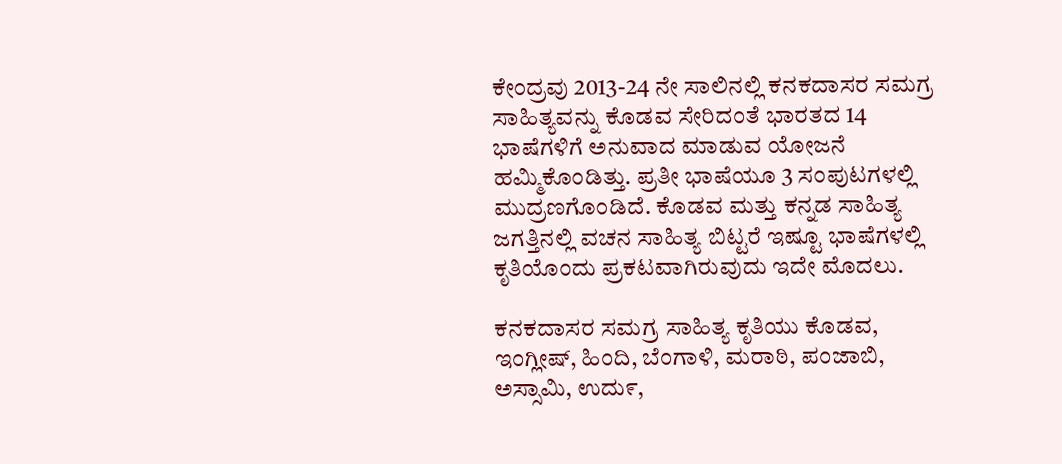ಕೇಂದ್ರವು 2013-24 ನೇ ಸಾಲಿನಲ್ಲಿ ಕನಕದಾಸರ ಸಮಗ್ರ ಸಾಹಿತ್ಯವನ್ನು ಕೊಡವ ಸೇರಿದಂತೆ ಭಾರತದ 14 ಭಾಷೆಗಳಿಗೆ ಅನುವಾದ ಮಾಡುವ ಯೋಜನೆ ಹಮ್ಮಿಕೊಂಡಿತ್ತು. ಪ್ರತೀ ಭಾಷೆಯೂ 3 ಸಂಪುಟಗಳಲ್ಲಿ ಮುದ್ರಣಗೊಂಡಿದೆ. ಕೊಡವ ಮತ್ತು ಕನ್ನಡ ಸಾಹಿತ್ಯ ಜಗತ್ತಿನಲ್ಲಿ ವಚನ ಸಾಹಿತ್ಯ ಬಿಟ್ಟರೆ ಇಷ್ಟೂ ಭಾಷೆಗಳಲ್ಲಿ ಕೃತಿಯೊಂದು ಪ್ರಕಟವಾಗಿರುವುದು ಇದೇ ಮೊದಲು.

ಕನಕದಾಸರ ಸಮಗ್ರ ಸಾಹಿತ್ಯ ಕೃತಿಯು ಕೊಡವ, ಇಂಗ್ಲೀಷ್, ಹಿಂದಿ, ಬೆಂಗಾಳಿ, ಮರಾಠಿ, ಪಂಜಾಬಿ, ಅಸ್ಸಾಮಿ, ಉದು೯,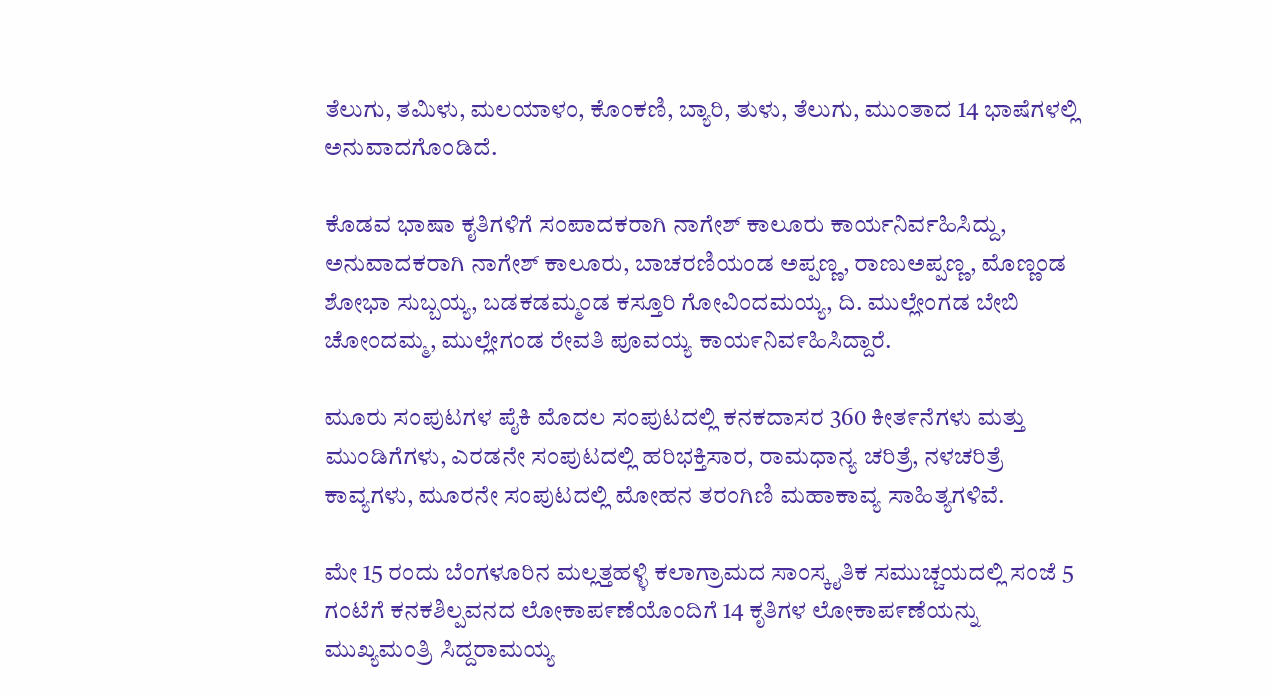ತೆಲುಗು, ತಮಿಳು, ಮಲಯಾಳಂ, ಕೊಂಕಣಿ, ಬ್ಯಾರಿ, ತುಳು, ತೆಲುಗು, ಮುಂತಾದ 14 ಭಾಷೆಗಳಲ್ಲಿ ಅನುವಾದಗೊಂಡಿದೆ.

ಕೊಡವ ಭಾಷಾ ಕೖತಿಗಳಿಗೆ ಸಂಪಾದಕರಾಗಿ ನಾಗೇಶ್ ಕಾಲೂರು ಕಾರ್ಯನಿರ್ವಹಿಸಿದ್ದು, ಅನುವಾದಕರಾಗಿ ನಾಗೇಶ್ ಕಾಲೂರು, ಬಾಚರಣಿಯಂಡ ಅಪ್ಪಣ್ಣ, ರಾಣುಅಪ್ಪಣ್ಣ, ಮೊಣ್ಣಂಡ ಶೋಭಾ ಸುಬ್ಬಯ್ಯ, ಬಡಕಡಮ್ಮಂಡ ಕಸ್ತೂರಿ ಗೋವಿಂದಮಯ್ಯ, ದಿ. ಮುಲ್ಲೇಂಗಡ ಬೇಬಿ ಚೋಂದಮ್ಮ, ಮುಲ್ಲೇಗಂಡ ರೇವತಿ ಪೂವಯ್ಯ ಕಾಯ೯ನಿವ೯ಹಿಸಿದ್ದಾರೆ.

ಮೂರು ಸಂಪುಟಗಳ ಪೈಕಿ ಮೊದಲ ಸಂಪುಟದಲ್ಲಿ ಕನಕದಾಸರ 360 ಕೀತ೯ನೆಗಳು ಮತ್ತು ಮುಂಡಿಗೆಗಳು, ಎರಡನೇ ಸಂಪುಟದಲ್ಲಿ ಹರಿಭಕ್ತಿಸಾರ, ರಾಮಧಾನ್ಯ ಚರಿತ್ರೆ, ನಳಚರಿತ್ರೆ ಕಾವ್ಯಗಳು, ಮೂರನೇ ಸಂಪುಟದಲ್ಲಿ ಮೋಹನ ತರಂಗಿಣಿ ಮಹಾಕಾವ್ಯ ಸಾಹಿತ್ಯಗಳಿವೆ.

ಮೇ 15 ರಂದು ಬೆಂಗಳೂರಿನ ಮಲ್ಲತ್ತಹಳ್ಳಿ ಕಲಾಗ್ರಾಮದ ಸಾಂಸ್ಕೖತಿಕ ಸಮುಚ್ಚಯದಲ್ಲಿ ಸಂಜೆ 5 ಗಂಟೆಗೆ ಕನಕಶಿಲ್ಪವನದ ಲೋಕಾಪ೯ಣೆಯೊಂದಿಗೆ 14 ಕೃತಿಗಳ ಲೋಕಾಪ೯ಣೆಯನ್ನು ಮುಖ್ಯಮಂತ್ರಿ ಸಿದ್ದರಾಮಯ್ಯ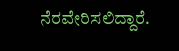ನೆರವೇರಿಸಲಿದ್ದಾರೆ.